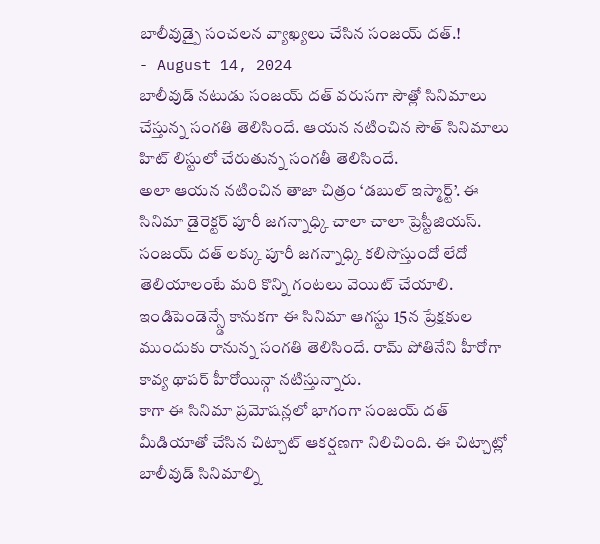బాలీవుడ్పై సంచలన వ్యాఖ్యలు చేసిన సంజయ్ దత్.!
- August 14, 2024
బాలీవుడ్ నటుడు సంజయ్ దత్ వరుసగా సౌత్లో సినిమాలు చేస్తున్న సంగతి తెలిసిందే. ఆయన నటించిన సౌత్ సినిమాలు హిట్ లిస్టులో చేరుతున్న సంగతీ తెలిసిందే.
అలా ఆయన నటించిన తాజా చిత్రం ‘డబుల్ ఇస్మార్ట్’. ఈ సినిమా డైరెక్టర్ పూరీ జగన్నాధ్కి చాలా చాలా ప్రెస్టీజియస్. సంజయ్ దత్ లక్కు పూరీ జగన్నాధ్కి కలిసొస్తుందో లేదో తెలియాలంటే మరి కొన్ని గంటలు వెయిట్ చేయాలి.
ఇండిపెండెన్స్డే కానుకగా ఈ సినిమా ఆగస్టు 15న ప్రేక్షకుల ముందుకు రానున్న సంగతి తెలిసిందే. రామ్ పోతినేని హీరోగా కావ్య థాపర్ హీరోయిన్గా నటిస్తున్నారు.
కాగా ఈ సినిమా ప్రమోషన్లలో భాగంగా సంజయ్ దత్ మీడియాతో చేసిన చిట్చాట్ ఆకర్షణగా నిలిచింది. ఈ చిట్చాట్లో బాలీవుడ్ సినిమాల్ని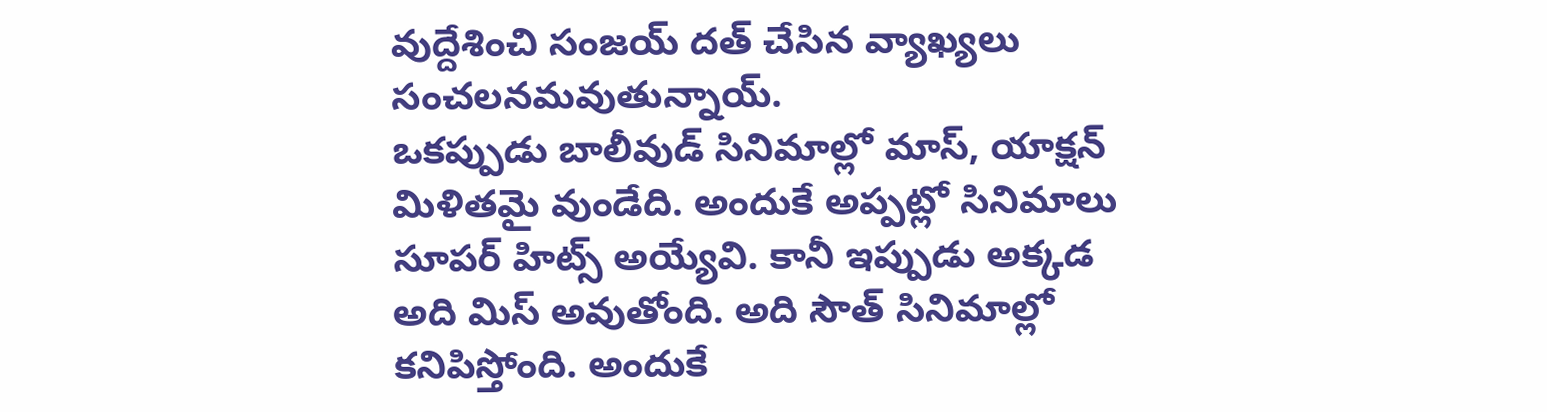వుద్దేశించి సంజయ్ దత్ చేసిన వ్యాఖ్యలు సంచలనమవుతున్నాయ్.
ఒకప్పుడు బాలీవుడ్ సినిమాల్లో మాస్, యాక్షన్ మిళితమై వుండేది. అందుకే అప్పట్లో సినిమాలు సూపర్ హిట్స్ అయ్యేవి. కానీ ఇప్పుడు అక్కడ అది మిస్ అవుతోంది. అది సౌత్ సినిమాల్లో కనిపిస్తోంది. అందుకే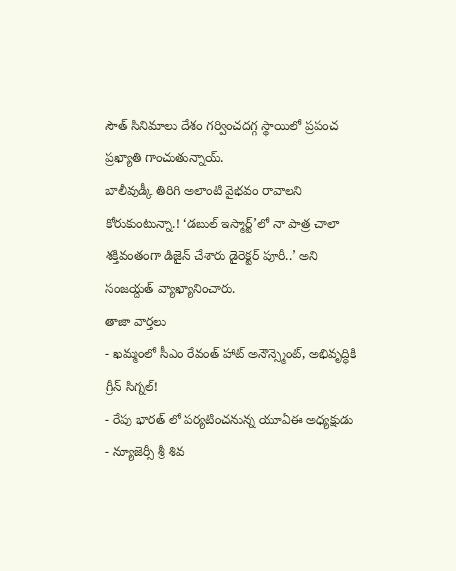సౌత్ సినిమాలు దేశం గర్వించదగ్గ స్థాయిలో ప్రపంచ ప్రఖ్యాతి గాంచుతున్నాయ్.
బాలీవుడ్కీ తిరిగి అలాంటి వైభవం రావాలని కోరుకుంటున్నా.! ‘డబుల్ ఇస్మార్ట్’లో నా పాత్ర చాలా శక్తివంతంగా డిజైన్ చేశారు డైరెక్టర్ పూరీ..’ అని సంజయ్దత్ వ్యాఖ్యానించారు.
తాజా వార్తలు
- ఖమ్మంలో సీఎం రేవంత్ హాట్ అనౌన్స్మెంట్, అభివృద్ధికి గ్రీన్ సిగ్నల్!
- రేపు భారత్ లో పర్యటించనున్న యూఏఈ అధ్యక్షుడు
- న్యూజెర్సీ శ్రీ శివ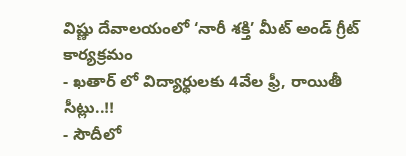విష్ణు దేవాలయంలో ‘నారీ శక్తి’ మీట్ అండ్ గ్రీట్ కార్యక్రమం
- ఖతార్ లో విద్యార్థులకు 4వేల ఫ్రీ, రాయితీ సీట్లు..!!
- సౌదీలో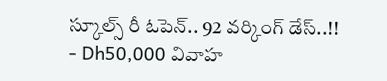స్కూల్స్ రీ ఓపెన్.. 92 వర్కింగ్ డేస్..!!
- Dh50,000 వివాహ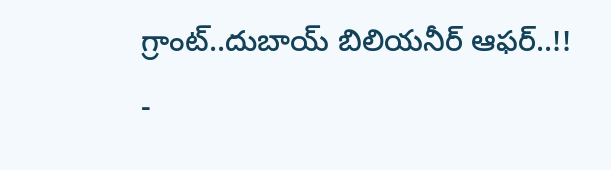గ్రాంట్..దుబాయ్ బిలియనీర్ ఆఫర్..!!
-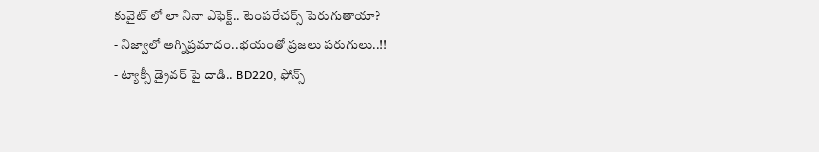కువైట్ లో లా నినా ఎఫెక్ట్.. టెంపరేచర్స్ పెరుగుతాయా?
- నిజ్వాలో అగ్నిప్రమాదం..భయంతో ప్రజలు పరుగులు..!!
- ట్యాక్సీ డ్రైవర్ పై దాడి.. BD220, ఫోన్స్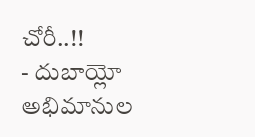చోరీ..!!
- దుబాయ్లో అభిమానుల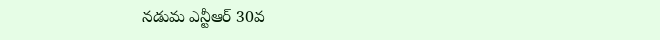నడుమ ఎన్టీఆర్ 30వ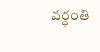వర్ధంతి